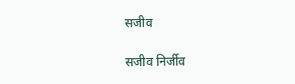सजीव

सजीव निर्जीव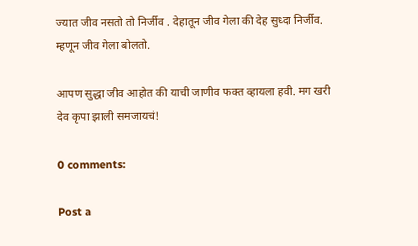ज्यात जीव नसतो तो निर्जीव . देहातून जीव गेला की देह सुध्दा निर्जीव. म्हणून जीव गेला बोलतो.

आपण सुद्धा जीव आहोत की याची जाणीव फक्त व्हायला हवी. मग खरी देव कृपा झाली समजायचं!

0 comments:

Post a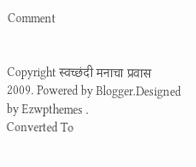Comment


Copyright स्वच्छंदी मनाचा प्रवास 2009. Powered by Blogger.Designed by Ezwpthemes .
Converted To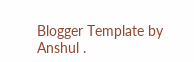Blogger Template by Anshul .